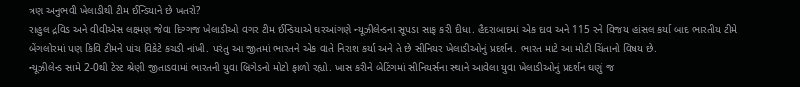ત્રણ અનુભવી ખેલાડીથી ટીમ ઈન્ડિયાને છે ખતરો?
રાહુલ દ્રવિડ અને વીવીએસ લક્ષ્મણ જેવા દિગ્ગજ ખેલાડીઓ વગર ટીમ ઈન્ડિયાએ ઘરઆંગણે ન્યૂઝીલેન્ડના સૂપડા સાફ કરી દીધા. હૈદરાબાદમાં એક દાવ અને 115 રને વિજય હાંસલ કર્યા બાદ ભારતીય ટીમે બેંગલોરમાં પણ કિવિ ટીમને પાંચ વિકેટે કચડી નાંખી. પરંતુ આ જીતમાં ભારતને એક વાતે નિરાશ કર્યા અને તે છે સીનિયર ખેલાડીઓનું પ્રદર્શન. ભારત માટે આ મોટી ચિંતાનો વિષય છે.
ન્યૂઝીલેન્ડ સામે 2-0થી ટેસ્ટ શ્રેણી જીતાડવામાં ભારતની યુવા બ્રિગેડનો મોટો ફાળો રહ્યો. ખાસ કરીને બેટિંગમાં સીનિયર્સના સ્થાને આવેલા યુવા ખેલાડીઓનું પ્રદર્શન ઘણું જ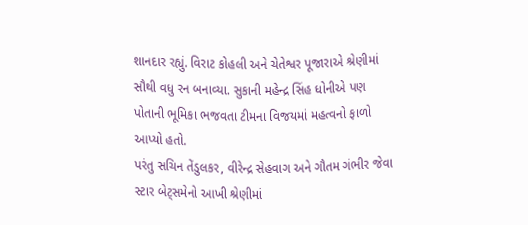શાનદાર રહ્યું. વિરાટ કોહલી અને ચેતેશ્વર પૂજારાએ શ્રેણીમાં સૌથી વધુ રન બનાવ્યા. સુકાની મહેન્દ્ર સિંહ ધોનીએ પણ પોતાની ભૂમિકા ભજવતા ટીમના વિજયમાં મહત્વનો ફાળો આપ્યો હતો.
પરંતુ સચિન તેંડુલકર, વીરેન્દ્ર સેહવાગ અને ગૌતમ ગંભીર જેવા સ્ટાર બેટ્સમેનો આખી શ્રેણીમાં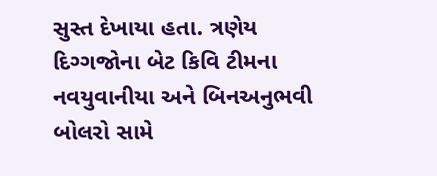સુસ્ત દેખાયા હતા. ત્રણેય દિગ્ગજોના બેટ કિવિ ટીમના નવયુવાનીયા અને બિનઅનુભવી બોલરો સામે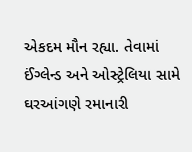એકદમ મૌન રહ્યા. તેવામાં ઈંગ્લેન્ડ અને ઓસ્ટ્રેલિયા સામે ઘરઆંગણે રમાનારી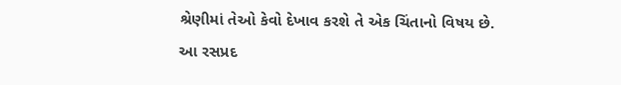શ્રેણીમાં તેઓ કેવો દેખાવ કરશે તે એક ચિંતાનો વિષય છે.
આ રસપ્રદ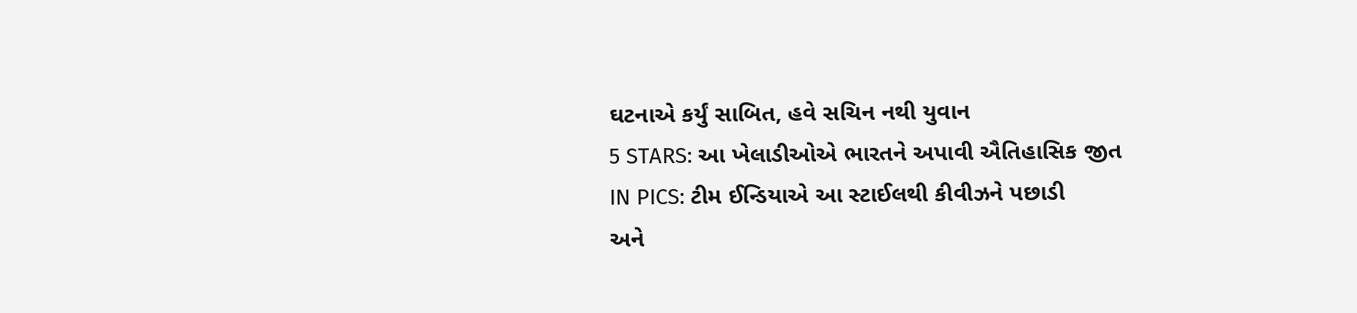ઘટનાએ કર્યું સાબિત, હવે સચિન નથી યુવાન
5 STARS: આ ખેલાડીઓએ ભારતને અપાવી ઐતિહાસિક જીત
IN PICS: ટીમ ઈન્ડિયાએ આ સ્ટાઈલથી કીવીઝને પછાડી
અને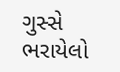ગુસ્સે ભરાયેલો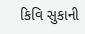કિવિ સુકાની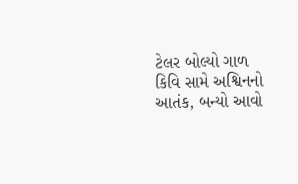ટેલર બોલ્યો ગાળ
કિવિ સામે અશ્વિનનો આતંક, બન્યો આવો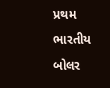પ્રથમ ભારતીય બોલર